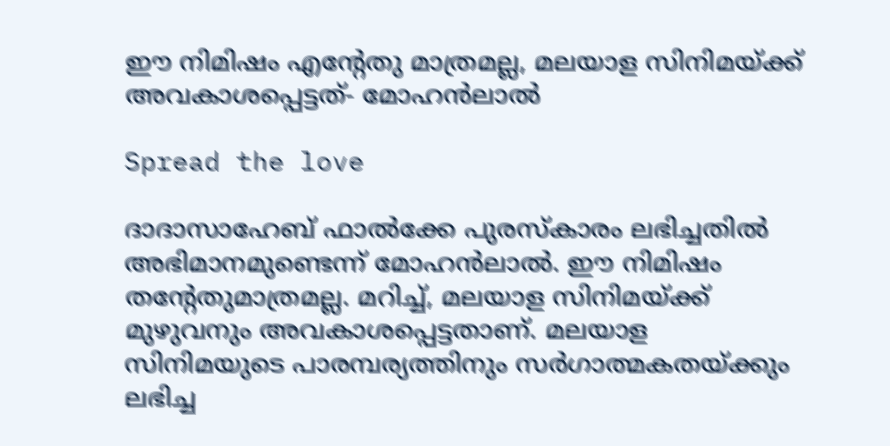ഈ നിമിഷം എന്റേതു മാത്രമല്ല, മലയാള സിനിമയ്ക്ക് അവകാശപ്പെട്ടത്- മോഹൻലാൽ

Spread the love

ദാദാസാഹേബ് ഫാൽക്കേ പുരസ്കാരം ലഭിച്ചതിൽ അഭിമാനമുണ്ടെന്ന് മോഹൻലാൽ. ഈ നിമിഷം തന്റേതുമാത്രമല്ല. മറിച്ച്, മലയാള സിനിമയ്ക്ക് മുഴുവനും അവകാശപ്പെട്ടതാണ്. മലയാള സിനിമയുടെ പാരമ്പര്യത്തിനും സർഗാത്മകതയ്ക്കും ലഭിച്ച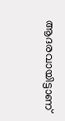ആദരവായിട്ടാണ്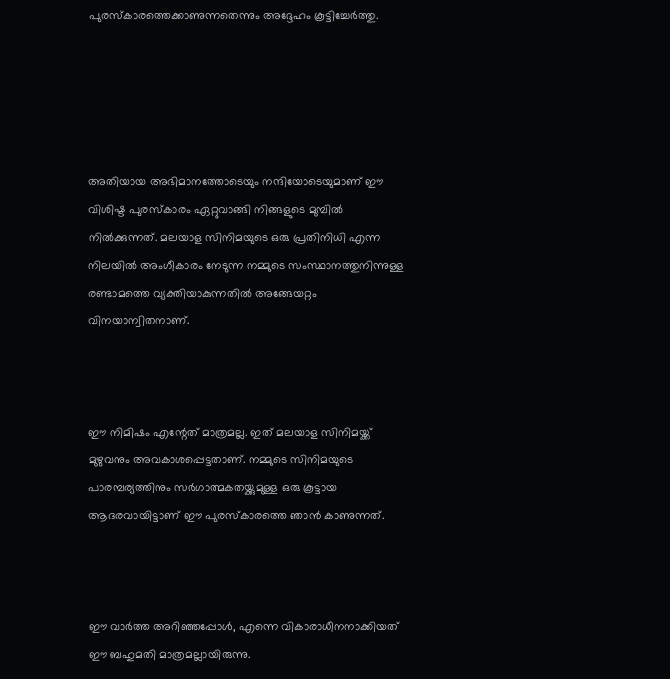പുരസ്കാരത്തെക്കാണുന്നതെന്നും അദ്ദേഹം കൂട്ടിച്ചേർത്തു.





അതിയായ അഭിമാനത്തോടെയും നന്ദിയോടെയുമാണ് ഈ വിശിഷ്ട പുരസ്‌കാരം ഏറ്റുവാങ്ങി നിങ്ങളുടെ മുമ്പിൽ നിൽക്കുന്നത്. മലയാള സിനിമയുടെ ഒരു പ്രതിനിധി എന്ന നിലയിൽ അംഗീകാരം നേടുന്ന നമ്മുടെ സംസ്ഥാനത്തുനിന്നുള്ള രണ്ടാമത്തെ വ്യക്തിയാകുന്നതിൽ അങ്ങേയറ്റം വിനയാന്വിതനാണ്.



ഈ നിമിഷം എന്റേത് മാത്രമല്ല. ഇത് മലയാള സിനിമയ്ക്ക് മുഴുവനും അവകാശപ്പെട്ടതാണ്. നമ്മുടെ സിനിമയുടെ പാരമ്പര്യത്തിനും സർഗാത്മകതയ്ക്കുമുള്ള ഒരു കൂട്ടായ ആദരവായിട്ടാണ് ഈ പുരസ്‌കാരത്തെ ഞാൻ കാണുന്നത്.



ഈ വാർത്ത അറിഞ്ഞപ്പോൾ, എന്നെ വികാരാധീനനാക്കിയത് ഈ ബഹുമതി മാത്രമല്ലായിരുന്നു.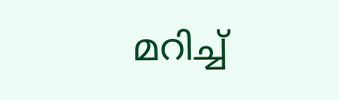മറിച്ച്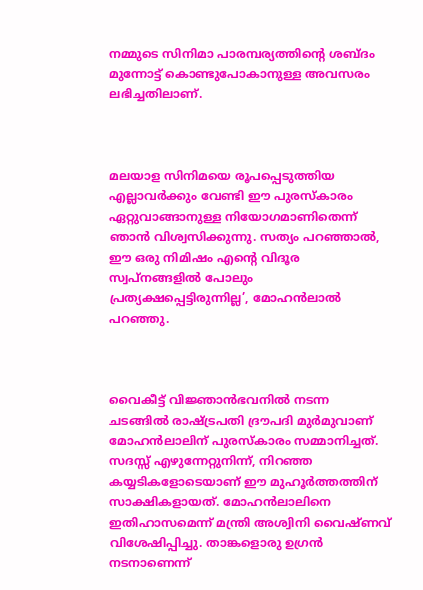നമ്മുടെ സിനിമാ പാരമ്പര്യത്തിന്റെ ശബ്ദം മുന്നോട്ട് കൊണ്ടുപോകാനുള്ള അവസരം ലഭിച്ചതിലാണ്.



മലയാള സിനിമയെ രൂപപ്പെടുത്തിയ എല്ലാവർക്കും വേണ്ടി ഈ പുരസ്‌കാരം ഏറ്റുവാങ്ങാനുള്ള നിയോഗമാണിതെന്ന് ഞാൻ വിശ്വസിക്കുന്നു. സത്യം പറഞ്ഞാൽ, ഈ ഒരു നിമിഷം എന്റെ വിദൂര സ്വപ്നങ്ങളിൽ പോലും പ്രത്യക്ഷപ്പെട്ടിരുന്നില്ല’, മോഹൻലാൽ പറഞ്ഞു.



വൈകീട്ട് വിജ്ഞാൻഭവനിൽ നടന്ന ചടങ്ങിൽ രാഷ്ട്രപതി ദ്രൗപദി മുർമുവാണ് മോഹൻലാലിന് പുരസ്കാരം സമ്മാനിച്ചത്. സദസ്സ് എഴുന്നേറ്റുനിന്ന്, നിറഞ്ഞ കയ്യടികളോടെയാണ് ഈ മുഹൂർത്തത്തിന് സാക്ഷികളായത്. മോഹൻലാലിനെ ഇതിഹാസമെന്ന് മന്ത്രി അശ്വിനി വൈഷ്ണവ് വിശേഷിപ്പിച്ചു. താങ്കളൊരു ഉഗ്രൻ നടനാണെന്ന്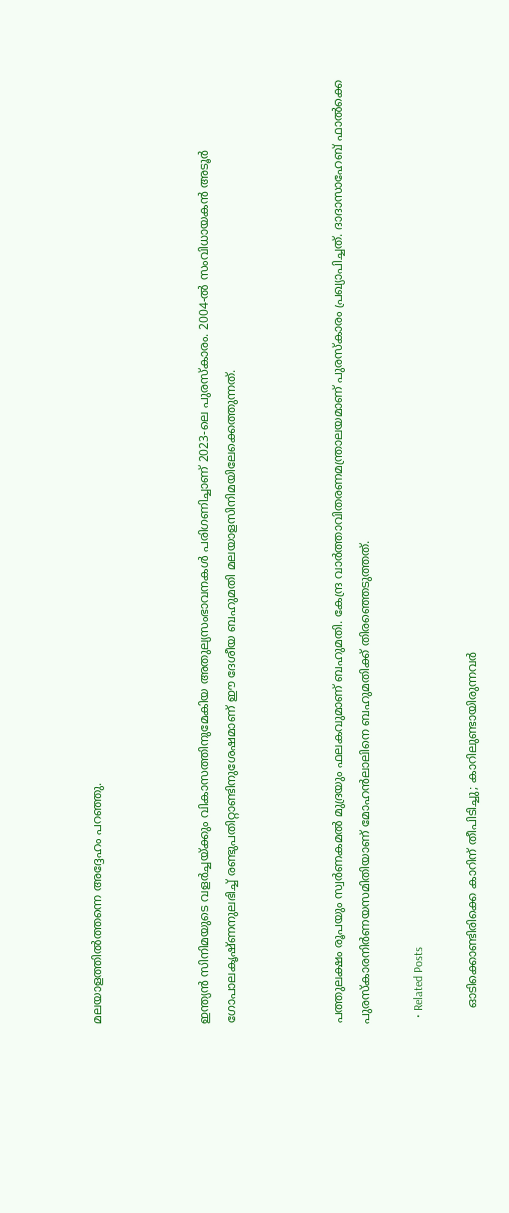മലയാളത്തിൽത്തന്നെ അദ്ദേഹം പറഞ്ഞു.



ഇന്ത്യൻ സിനിമയുടെ വളർച്ചയ്ക്കും വികാസത്തിനുമേകിയ അതുല്യസംഭാവനകൾ പരിഗണിച്ചാണ് 2023-ലെ പുരസ്കാരം. 2004-ൽ സംവിധായകൻ അടൂർ ഗോപാലകൃഷ്ണനുലഭിച്ച്‌ രണ്ടുപതിറ്റാണ്ടിനുശേഷമാണ് ഈ ദേശീയ ബഹുമതി മലയാളസിനിമയിലേക്കെത്തുന്നത്.



പത്തുലക്ഷം രൂപയും സ്വർണകമൽ മുദ്രയും ഫലകവുമാണ് ബഹുമതി. കേന്ദ്ര വാർത്താവിതരണമന്ത്രാലയമാണ് പുരസ്കാരം പ്രഖ്യാപിച്ചത്. ദാദാസാഹേബ് ഫാൽക്കെ പുരസ്കാരനിർണയസമിതിയാണ് മോഹൻലാലിനെ ബഹുമതിക്ക് തിരഞ്ഞെടുത്തത്.

  • Related Posts

    ഓടിക്കൊണ്ടിരിക്കെ കാറിന് തീപിടിച്ചു; കാറിലുണ്ടായിരുന്നവർ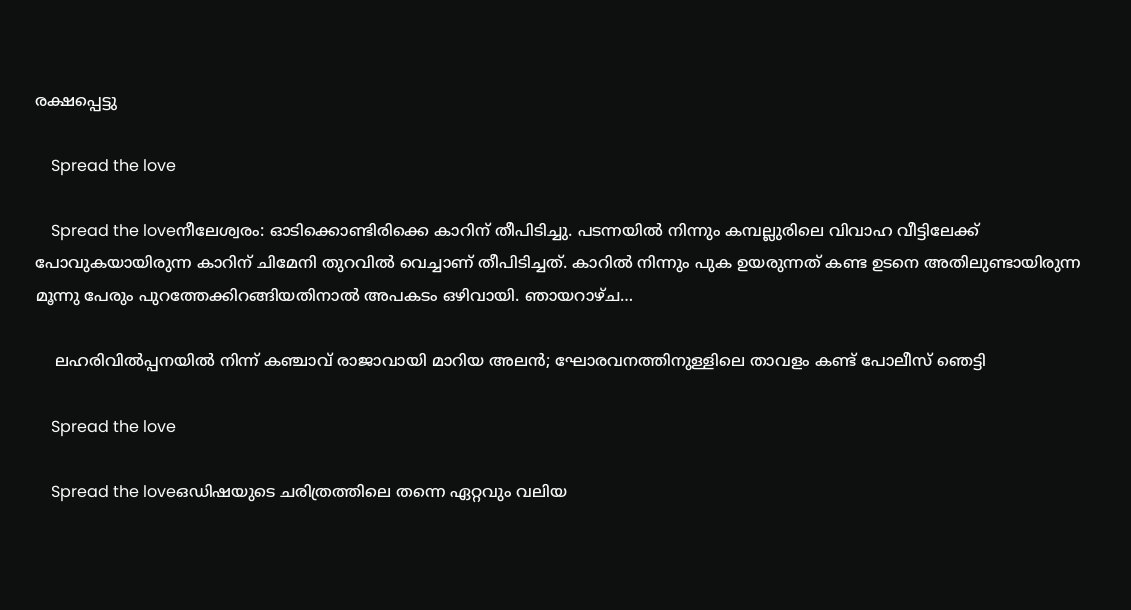രക്ഷപ്പെട്ടു

    Spread the love

    Spread the loveനീലേശ്വരം: ഓടിക്കൊണ്ടിരിക്കെ കാറിന് തീപിടിച്ചു. പടന്നയിൽ നിന്നും കമ്പല്ലുരിലെ വിവാഹ വീട്ടിലേക്ക് പോവുകയായിരുന്ന കാറിന് ചിമേനി തുറവിൽ വെച്ചാണ് തീപിടിച്ചത്. കാറിൽ നിന്നും പുക ഉയരുന്നത് കണ്ട ഉടനെ അതിലുണ്ടായിരുന്ന മൂന്നു പേരും പുറത്തേക്കിറങ്ങിയതിനാൽ അപകടം ഒഴിവായി. ഞായറാഴ്ച…

    ലഹരിവിൽപ്പനയിൽ നിന്ന് കഞ്ചാവ് രാജാവായി മാറിയ അലൻ; ഘോരവനത്തിനുള്ളിലെ താവളം കണ്ട് പോലീസ് ഞെട്ടി

    Spread the love

    Spread the loveഒഡിഷയുടെ ചരിത്രത്തിലെ തന്നെ ഏറ്റവും വലിയ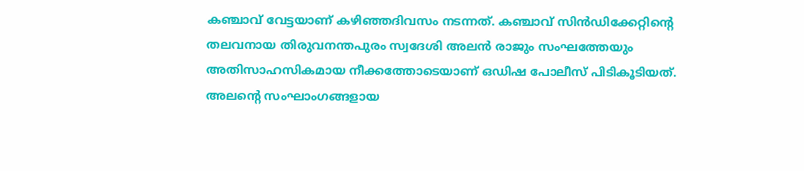കഞ്ചാവ് വേട്ടയാണ് കഴിഞ്ഞദിവസം നടന്നത്. കഞ്ചാവ് സിൻഡിക്കേറ്റിന്റെ തലവനായ തിരുവനന്തപുരം സ്വദേശി അലൻ രാജും സംഘത്തേയും അതിസാഹസികമായ നീക്കത്തോടെയാണ് ഒഡിഷ പോലീസ് പിടികൂടിയത്. അലന്റെ സംഘാംഗങ്ങളായ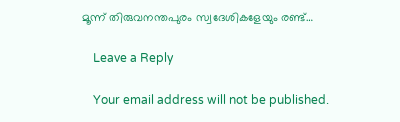മൂന്ന് തിരുവനന്തപുരം സ്വദേശികളേയും രണ്ട്…

    Leave a Reply

    Your email address will not be published.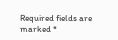Required fields are marked *